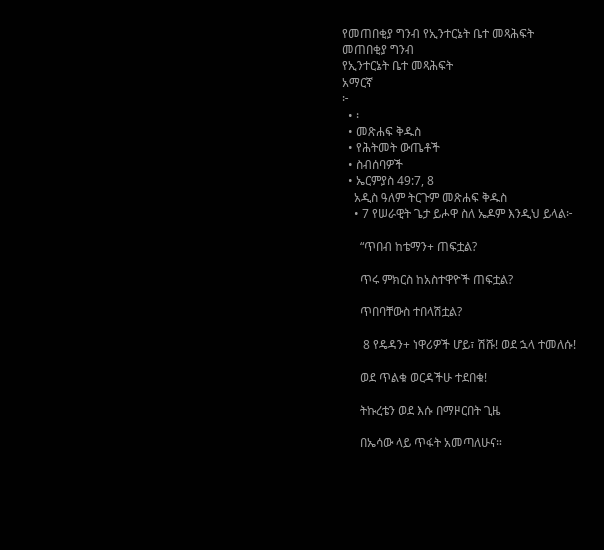የመጠበቂያ ግንብ የኢንተርኔት ቤተ መጻሕፍት
መጠበቂያ ግንብ
የኢንተርኔት ቤተ መጻሕፍት
አማርኛ
፦
  • ፡
  • መጽሐፍ ቅዱስ
  • የሕትመት ውጤቶች
  • ስብሰባዎች
  • ኤርምያስ 49:7, 8
    አዲስ ዓለም ትርጉም መጽሐፍ ቅዱስ
    • 7 የሠራዊት ጌታ ይሖዋ ስለ ኤዶም እንዲህ ይላል፦

      “ጥበብ ከቴማን+ ጠፍቷል?

      ጥሩ ምክርስ ከአስተዋዮች ጠፍቷል?

      ጥበባቸውስ ተበላሽቷል?

       8 የዴዳን+ ነዋሪዎች ሆይ፣ ሽሹ! ወደ ኋላ ተመለሱ!

      ወደ ጥልቁ ወርዳችሁ ተደበቁ!

      ትኩረቴን ወደ እሱ በማዞርበት ጊዜ

      በኤሳው ላይ ጥፋት አመጣለሁና።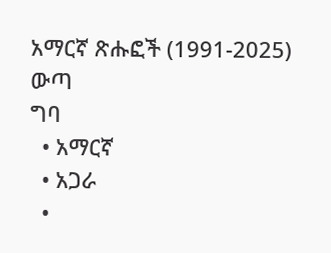አማርኛ ጽሑፎች (1991-2025)
ውጣ
ግባ
  • አማርኛ
  • አጋራ
  •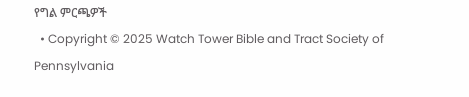የግል ምርጫዎች
  • Copyright © 2025 Watch Tower Bible and Tract Society of Pennsylvania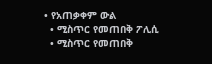• የአጠቃቀም ውል
  • ሚስጥር የመጠበቅ ፖሊሲ
  • ሚስጥር የመጠበቅ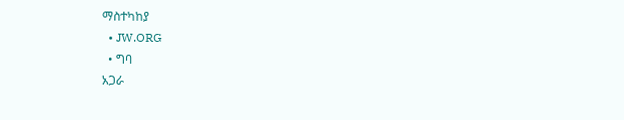ማስተካከያ
  • JW.ORG
  • ግባ
አጋራ